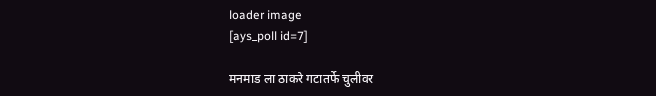loader image
[ays_poll id=7]

मनमाड ला ठाकरे गटातर्फे चुलीवर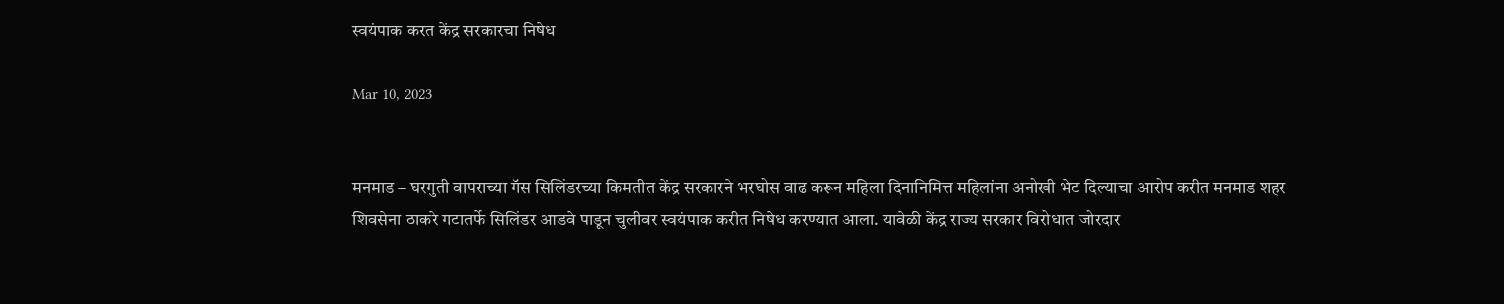स्वयंपाक करत केंद्र सरकारचा निषेध

Mar 10, 2023


मनमाड – घरगुती वापराच्या गॅस सिलिंडरच्या किमतीत केंद्र सरकारने भरघोस वाढ करून महिला दिनानिमित्त महिलांना अनोखी भेट दिल्याचा आरोप करीत मनमाड शहर शिवसेना ठाकरे गटातर्फे सिलिंडर आडवे पाडून चुलीवर स्वयंपाक करीत निषेध करण्यात आला. यावेळी केंद्र राज्य सरकार विरोधात जोरदार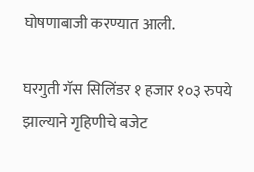घोषणाबाजी करण्यात आली.

घरगुती गॅस सिलिंडर १ हजार १०३ रुपये झाल्याने गृहिणीचे बजेट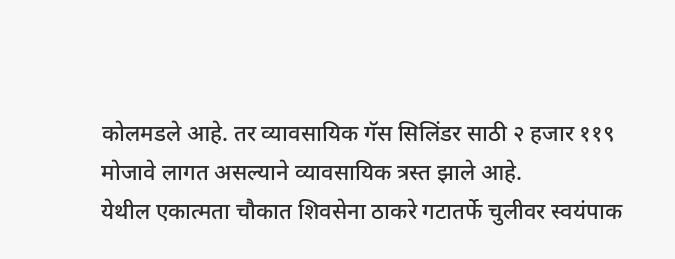कोलमडले आहे. तर व्यावसायिक गॅस सिलिंडर साठी २ हजार ११९ मोजावे लागत असल्याने व्यावसायिक त्रस्त झाले आहे.
येथील एकात्मता चौकात शिवसेना ठाकरे गटातर्फे चुलीवर स्वयंपाक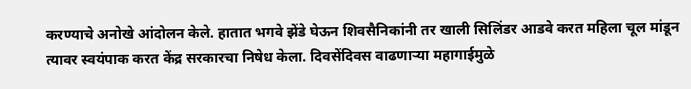करण्याचे अनोखे आंदोलन केले. हातात भगवे झेंडे घेऊन शिवसैनिकांनी तर खाली सिलिंडर आडवे करत महिला चूल मांडून त्यावर स्वयंपाक करत केंद्र सरकारचा निषेध केला. दिवसेंदिवस वाढणाऱ्या महागाईमुळे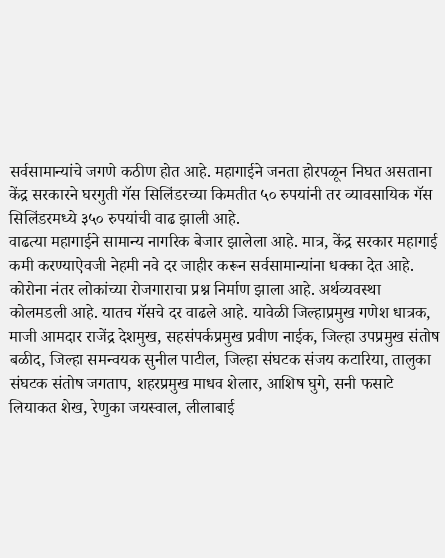सर्वसामान्यांचे जगणे कठीण होत आहे. महागाईने जनता होरपळून निघत असताना केंद्र सरकारने घरगुती गॅस सिलिंडरच्या किमतीत ५० रुपयांनी तर व्यावसायिक गॅस सिलिंडरमध्ये ३५० रुपयांची वाढ झाली आहे.
वाढत्या महागाईने सामान्य नागरिक बेजार झालेला आहे. मात्र, केंद्र सरकार महागाई कमी करण्याऐवजी नेहमी नवे दर जाहीर करून सर्वसामान्यांना धक्का देत आहे. कोरोना नंतर लोकांच्या रोजगाराचा प्रश्न निर्माण झाला आहे. अर्थव्यवस्था कोलमडली आहे. यातच गॅसचे दर वाढले आहे. यावेळी जिल्हाप्रमुख गणेश धात्रक, माजी आमदार राजेंद्र देशमुख, सहसंपर्कप्रमुख प्रवीण नाईक, जिल्हा उपप्रमुख संतोष बळीद, जिल्हा समन्वयक सुनील पाटील, जिल्हा संघटक संजय कटारिया, तालुका संघटक संतोष जगताप, शहरप्रमुख माधव शेलार, आशिष घुगे, सनी फसाटे लियाकत शेख, रेणुका जयस्वाल, लीलाबाई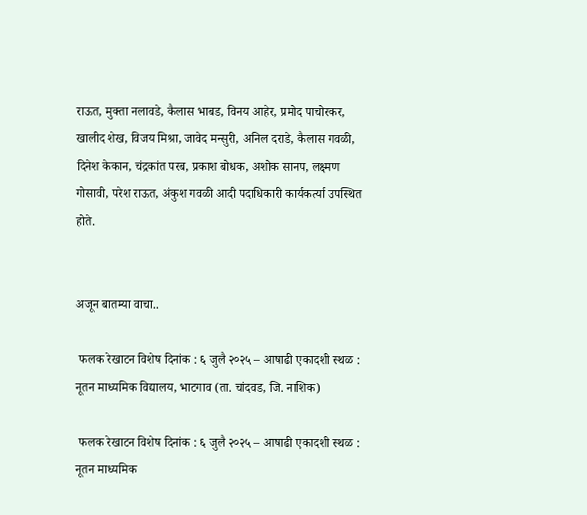राऊत, मुक्ता नलावडे, कैलास भाबड, विनय आहेर, प्रमोद पाचोरकर, खालीद शेख, विजय मिश्रा, जावेद मन्सुरी, अनिल दराडे, कैलास गवळी, दिनेश केकान, चंद्रकांत परब, प्रकाश बोधक, अशोक सानप, लक्ष्मण गोसावी, परेश राऊत, अंकुश गवळी आदी पदाधिकारी कार्यकर्त्या उपस्थित होते.


अजून बातम्या वाचा..

 फलक रेखाटन विशेष दिनांक : ६ जुलै २०२५ – आषाढी एकादशी स्थळ : नूतन माध्यमिक विद्यालय, भाटगाव (ता. चांदवड, जि. नाशिक)

 फलक रेखाटन विशेष दिनांक : ६ जुलै २०२५ – आषाढी एकादशी स्थळ : नूतन माध्यमिक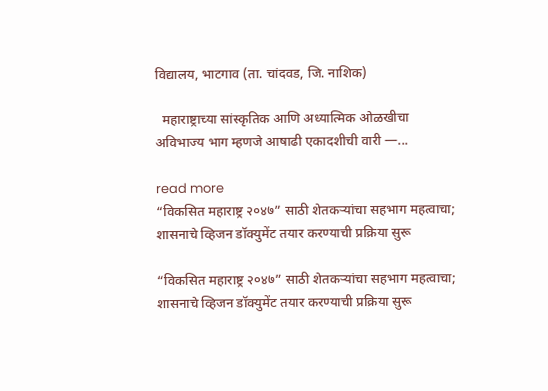विद्यालय, भाटगाव (ता. चांदवड, जि. नाशिक)

  महाराष्ट्राच्या सांस्कृतिक आणि अध्यात्मिक ओळखीचा अविभाज्य भाग म्हणजे आषाढी एकादशीची वारी —...

read more
“विकसित महाराष्ट्र २०४७” साठी शेतकऱ्यांचा सहभाग महत्वाचा; शासनाचे व्हिजन डॉक्युमेंट तयार करण्याची प्रक्रिया सुरू

“विकसित महाराष्ट्र २०४७” साठी शेतकऱ्यांचा सहभाग महत्वाचा; शासनाचे व्हिजन डॉक्युमेंट तयार करण्याची प्रक्रिया सुरू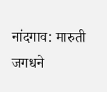नांदगाव: मारुती जगधने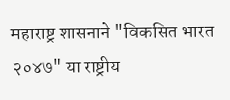महाराष्ट्र शासनाने "विकसित भारत २०४७" या राष्ट्रीय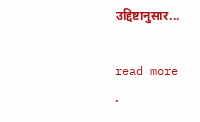उद्दिष्टानुसार...

read more
.